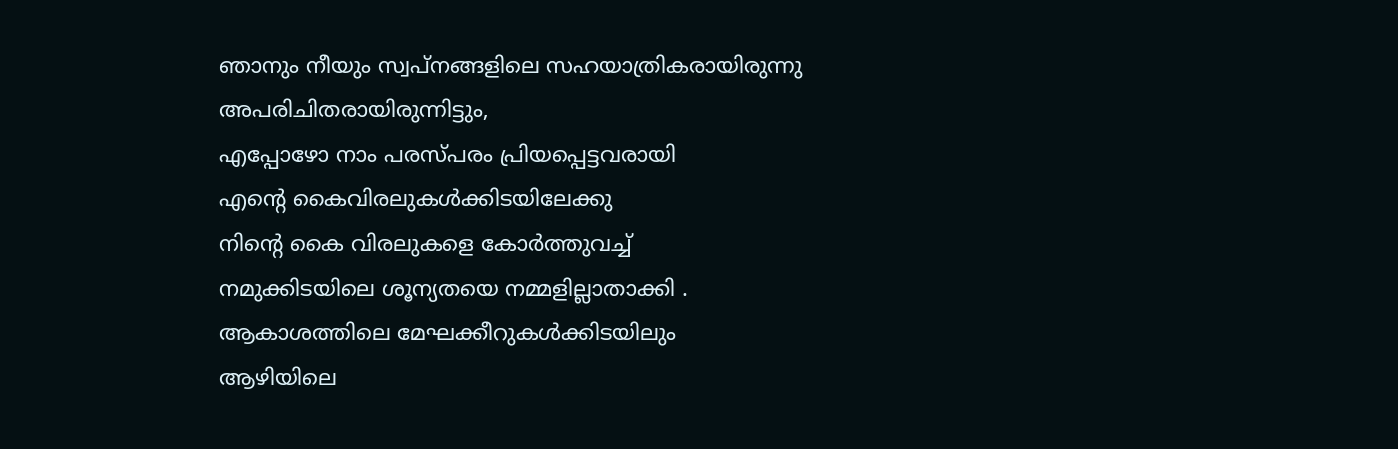ഞാനും നീയും സ്വപ്നങ്ങളിലെ സഹയാത്രികരായിരുന്നു
അപരിചിതരായിരുന്നിട്ടും,
എപ്പോഴോ നാം പരസ്പരം പ്രിയപ്പെട്ടവരായി
എന്റെ കൈവിരലുകൾക്കിടയിലേക്കു
നിന്റെ കൈ വിരലുകളെ കോർത്തുവച്ച്
നമുക്കിടയിലെ ശൂന്യതയെ നമ്മളില്ലാതാക്കി .
ആകാശത്തിലെ മേഘക്കീറുകൾക്കിടയിലും
ആഴിയിലെ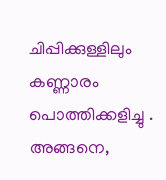ചിപ്പിക്കുള്ളിലും
കണ്ണാരം പൊത്തിക്കളിച്ചു .
അങ്ങനെ,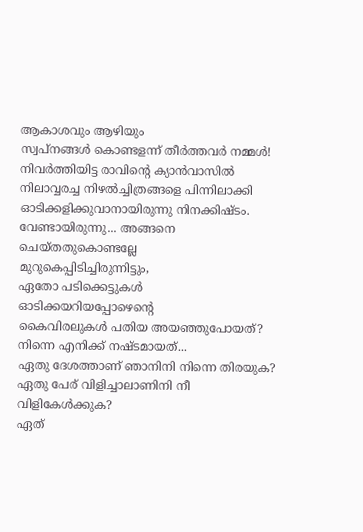ആകാശവും ആഴിയും
സ്വപ്നങ്ങൾ കൊണ്ടളന്ന് തീർത്തവർ നമ്മൾ!
നിവർത്തിയിട്ട രാവിന്റെ ക്യാൻവാസിൽ
നിലാവ്വരച്ച നിഴൽച്ചിത്രങ്ങളെ പിന്നിലാക്കി
ഓടിക്കളിക്കുവാനായിരുന്നു നിനക്കിഷ്ടം.
വേണ്ടായിരുന്നു... അങ്ങനെ ചെയ്തതുകൊണ്ടല്ലേ
മുറുകെപ്പിടിച്ചിരുന്നിട്ടും,
ഏതോ പടിക്കെട്ടുകൾ ഓടിക്കയറിയപ്പോഴെന്റെ
കൈവിരലുകൾ പതിയ അയഞ്ഞുപോയത്?
നിന്നെ എനിക്ക് നഷ്ടമായത്...
ഏതു ദേശത്താണ് ഞാനിനി നിന്നെ തിരയുക?
ഏതു പേര് വിളിച്ചാലാണിനി നീ വിളികേൾക്കുക?
ഏത്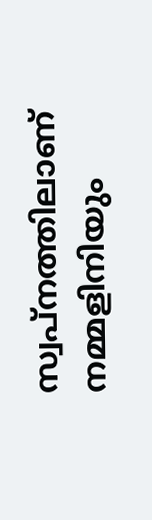സ്വപ്നത്തിലാണ് നമ്മളിനിയും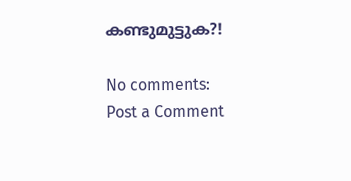കണ്ടുമുട്ടുക?!

No comments:
Post a Comment